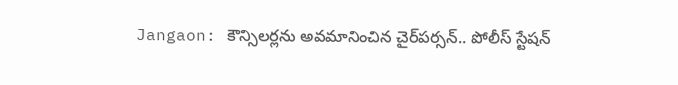Jangaon: కౌన్సిలర్లను అవమానించిన చైర్‌పర్సన్.. పోలీస్ స్టేషన్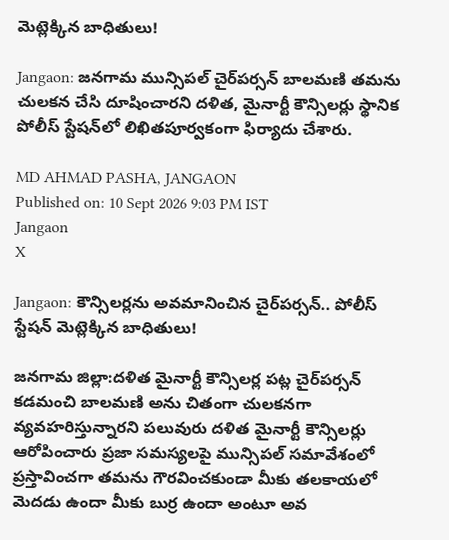మెట్లెక్కిన బాధితులు!

Jangaon: జనగామ మున్సిపల్ చైర్‌పర్సన్ బాలమణి తమను చులకన చేసి దూషించారని దళిత, మైనార్టీ కౌన్సిలర్లు స్థానిక పోలీస్ స్టేషన్‌లో లిఖితపూర్వకంగా ఫిర్యాదు చేశారు.

MD AHMAD PASHA, JANGAON
Published on: 10 Sept 2026 9:03 PM IST
Jangaon
X

Jangaon: కౌన్సిలర్లను అవమానించిన చైర్‌పర్సన్.. పోలీస్ స్టేషన్ మెట్లెక్కిన బాధితులు!

జనగామ జిల్లా:దళిత మైనార్టీ కౌన్సిలర్ల పట్ల చైర్‌పర్సన్ కడమంచి బాలమణి అను చితంగా చులకనగా వ్యవహరిస్తున్నారని పలువురు దళిత మైనార్టీ కౌన్సిలర్లు ఆరోపించారు ప్రజా సమస్యలపై మున్సిపల్ సమావేశంలో ప్రస్తావించగా తమను గౌరవించకుండా మీకు తలకాయలో మెదడు ఉందా మీకు బుర్ర ఉందా అంటూ అవ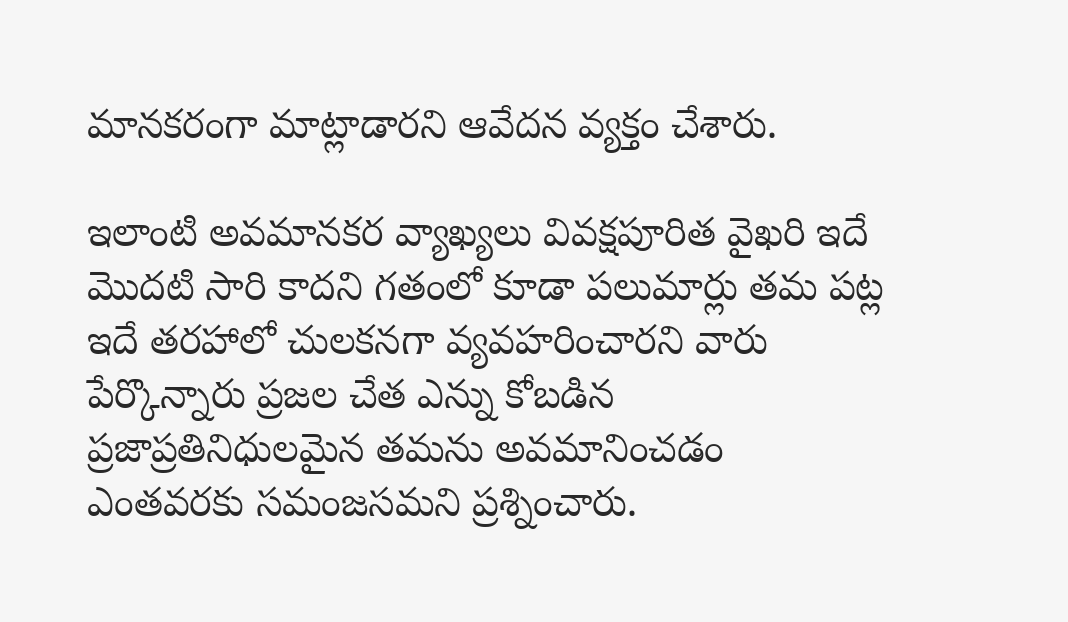మానకరంగా మాట్లాడారని ఆవేదన వ్యక్తం చేశారు.

ఇలాంటి అవమానకర వ్యాఖ్యలు వివక్షపూరిత వైఖరి ఇదే మొదటి సారి కాదని గతంలో కూడా పలుమార్లు తమ పట్ల ఇదే తరహాలో చులకనగా వ్యవహరించారని వారు పేర్కొన్నారు ప్రజల చేత ఎన్ను కోబడిన ప్రజాప్రతినిధులమైన తమను అవమానించడం ఎంతవరకు సమంజసమని ప్రశ్నించారు.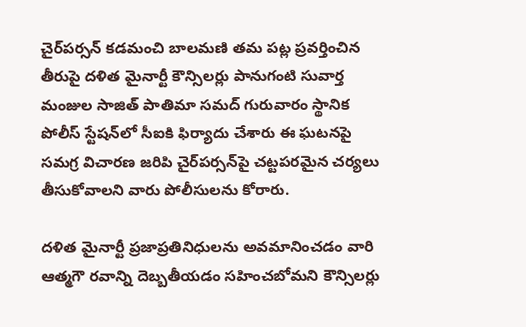చైర్‌పర్సన్ కడమంచి బాలమణి తమ పట్ల ప్రవర్తించిన తీరుపై దళిత మైనార్టీ కౌన్సిలర్లు పానుగంటి సువార్త మంజుల సాజిత్ పాతిమా సమద్ గురువారం స్థానిక పోలీస్ స్టేషన్‌లో సీఐకి ఫిర్యాదు చేశారు ఈ ఘటనపై సమగ్ర విచారణ జరిపి చైర్‌పర్సన్‌పై చట్టపరమైన చర్యలు తీసుకోవాలని వారు పోలీసులను కోరారు.

దళిత మైనార్టీ ప్రజాప్రతినిధులను అవమానించడం వారి ఆత్మగౌ రవాన్ని దెబ్బతీయడం సహించబోమని కౌన్సిలర్లు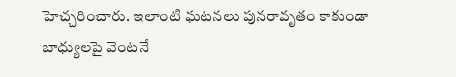హెచ్చరించారు. ఇలాంటి ఘటనలు పునరావృతం కాకుండా బాధ్యులపై వెంటనే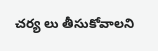చర్య లు తీసుకోవాలని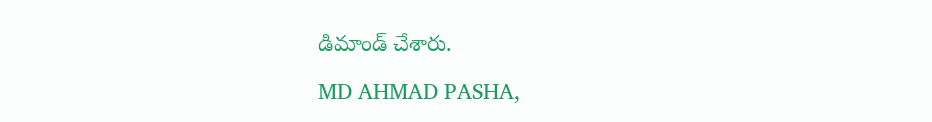డిమాండ్ చేశారు.

MD AHMAD PASHA,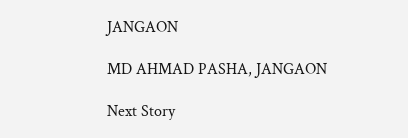JANGAON

MD AHMAD PASHA, JANGAON

Next Story